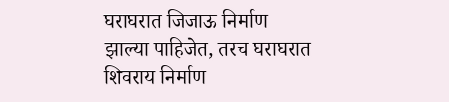घराघरात जिजाऊ निर्माण झाल्या पाहिजेत, तरच घराघरात शिवराय निर्माण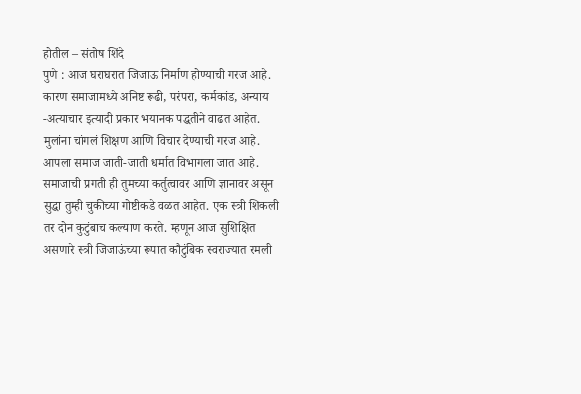होतील – संतोष शिंदे
पुणे : आज घराघरात जिजाऊ निर्माण होण्याची गरज आहे. कारण समाजामध्ये अनिष्ट रूढी, परंपरा, कर्मकांड, अन्याय -अत्याचार इत्यादी प्रकार भयानक पद्धतीने वाढत आहेत. मुलांना चांगलं शिक्षण आणि विचार देण्याची गरज आहे. आपला समाज जाती-जाती धर्मात विभागला जात आहे. समाजाची प्रगती ही तुमच्या कर्तुत्वावर आणि ज्ञानावर असून सुद्धा तुम्ही चुकीच्या गोष्टीकडे वळत आहेत. एक स्त्री शिकली तर दोन कुटुंबाच कल्याण करते. म्हणून आज सुशिक्षित असणारे स्त्री जिजाऊंच्या रूपात कौटुंबिक स्वराज्यात रमली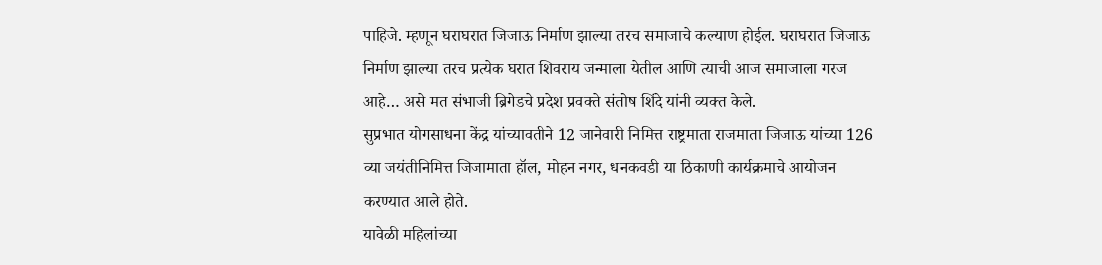पाहिजे. म्हणून घराघरात जिजाऊ निर्माण झाल्या तरच समाजाचे कल्याण होईल. घराघरात जिजाऊ निर्माण झाल्या तरच प्रत्येक घरात शिवराय जन्माला येतील आणि त्याची आज समाजाला गरज आहे… असे मत संभाजी ब्रिगेडचे प्रदेश प्रवक्ते संतोष शिंदे यांनी व्यक्त केले.
सुप्रभात योगसाधना केंद्र यांच्यावतीने 12 जानेवारी निमित्त राष्ट्रमाता राजमाता जिजाऊ यांच्या 126 व्या जयंतीनिमित्त जिजामाता हॉल, मोहन नगर, धनकवडी या ठिकाणी कार्यक्रमाचे आयोजन करण्यात आले होते.
यावेळी महिलांच्या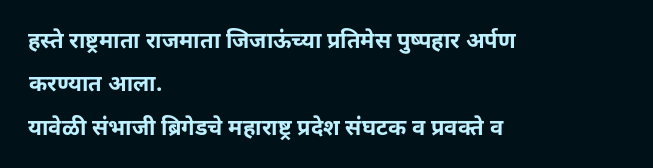हस्ते राष्ट्रमाता राजमाता जिजाऊंच्या प्रतिमेस पुष्पहार अर्पण करण्यात आला.
यावेळी संभाजी ब्रिगेडचे महाराष्ट्र प्रदेश संघटक व प्रवक्ते व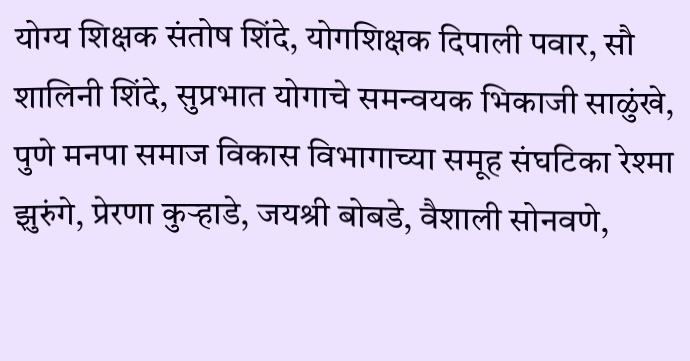योग्य शिक्षक संतोष शिंदे, योगशिक्षक दिपाली पवार, सौ शालिनी शिंदे, सुप्रभात योगाचे समन्वयक भिकाजी साळुंखे, पुणे मनपा समाज विकास विभागाच्या समूह संघटिका रेश्मा झुरुंगे, प्रेरणा कुऱ्हाडे, जयश्री बोबडे, वैशाली सोनवणे,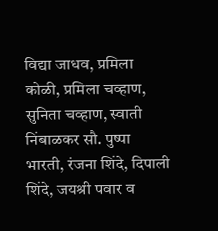विद्या जाधव, प्रमिला कोळी, प्रमिला चव्हाण, सुनिता चव्हाण, स्वाती निंबाळकर सौ. पुष्पा भारती, रंजना शिंदे, दिपाली शिंदे, जयश्री पवार व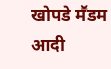खोपडे मॕडम आदी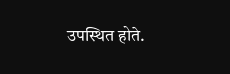उपस्थित होते.